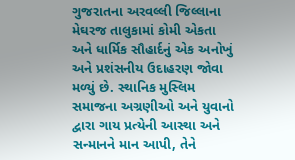ગુજરાતના અરવલ્લી જિલ્લાના મેઘરજ તાલુકામાં કોમી એકતા અને ધાર્મિક સૌહાર્દનું એક અનોખું અને પ્રશંસનીય ઉદાહરણ જોવા મળ્યું છે. સ્થાનિક મુસ્લિમ સમાજના અગ્રણીઓ અને યુવાનો દ્વારા ગાય પ્રત્યેની આસ્થા અને સન્માનને માન આપી, તેને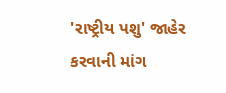'રાષ્ટ્રીય પશુ' જાહેર કરવાની માંગ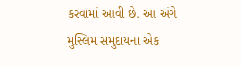કરવામાં આવી છે. આ અંગે મુસ્લિમ સમુદાયના એક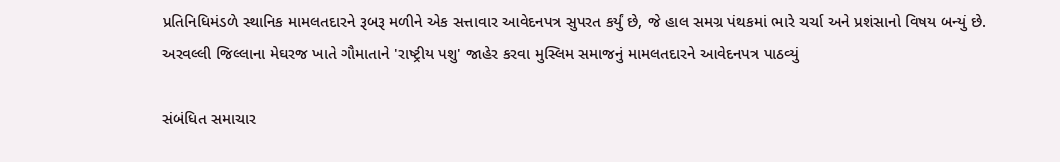પ્રતિનિધિમંડળે સ્થાનિક મામલતદારને રૂબરૂ મળીને એક સત્તાવાર આવેદનપત્ર સુપરત કર્યું છે, જે હાલ સમગ્ર પંથકમાં ભારે ચર્ચા અને પ્રશંસાનો વિષય બન્યું છે.
અરવલ્લી જિલ્લાના મેઘરજ ખાતે ગૌમાતાને 'રાષ્ટ્રીય પશુ' જાહેર કરવા મુસ્લિમ સમાજનું મામલતદારને આવેદનપત્ર પાઠવ્યું

સંબંધિત સમાચાર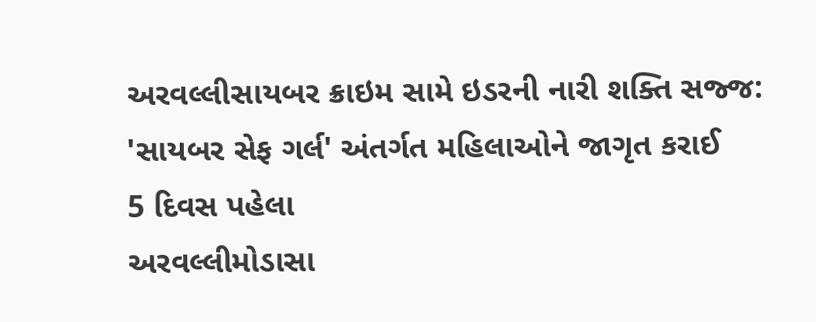અરવલ્લીસાયબર ક્રાઇમ સામે ઇડરની નારી શક્તિ સજ્જ: 'સાયબર સેફ ગર્લ' અંતર્ગત મહિલાઓને જાગૃત કરાઈ
5 દિવસ પહેલા
અરવલ્લીમોડાસા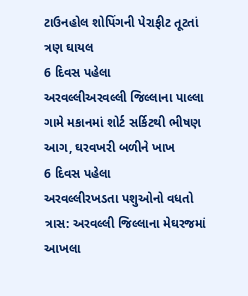ટાઉનહોલ શોપિંગની પેરાફીટ તૂટતાં ત્રણ ઘાયલ
6 દિવસ પહેલા
અરવલ્લીઅરવલ્લી જિલ્લાના પાલ્લા ગામે મકાનમાં શોર્ટ સર્કિટથી ભીષણ આગ, ઘરવખરી બળીને ખાખ
6 દિવસ પહેલા
અરવલ્લીરખડતા પશુઓનો વધતો ત્રાસ: અરવલ્લી જિલ્લાના મેઘરજમાં આખલા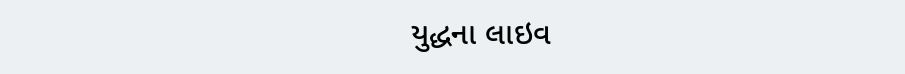યુદ્ધના લાઇવ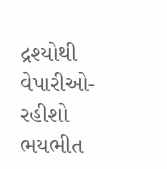દ્રશ્યોથી વેપારીઓ-રહીશો ભયભીત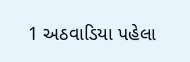1 અઠવાડિયા પહેલા